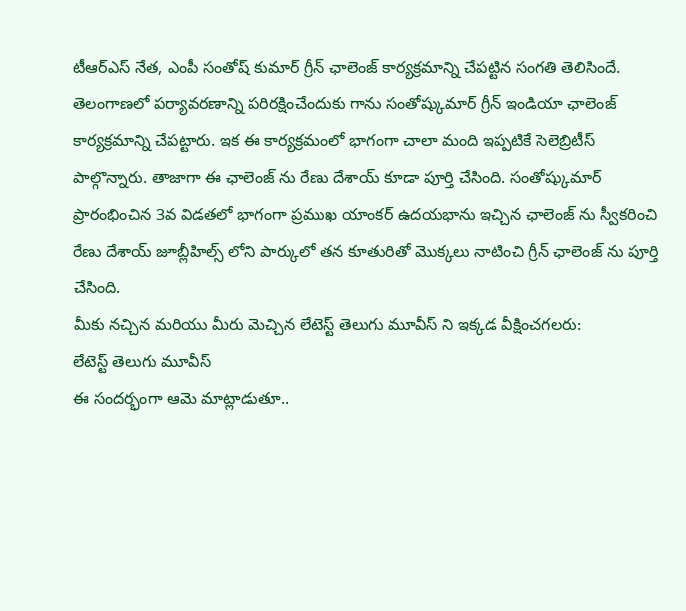టీఆర్ఎస్ నేత, ఎంపీ సంతోష్ కుమార్ గ్రీన్ ఛాలెంజ్ కార్యక్రమాన్ని చేపట్టిన సంగతి తెలిసిందే. తెలంగాణలో పర్యావరణాన్ని పరిరక్షించేందుకు గాను సంతోష్కుమార్ గ్రీన్ ఇండియా ఛాలెంజ్ కార్యక్రమాన్ని చేపట్టారు. ఇక ఈ కార్యక్రమంలో భాగంగా చాలా మంది ఇప్పటికే సెలెబ్రిటీస్ పాల్గొన్నారు. తాజాగా ఈ ఛాలెంజ్ ను రేణు దేశాయ్ కూడా పూర్తి చేసింది. సంతోష్కుమార్ ప్రారంభించిన 3వ విడతలో భాగంగా ప్రముఖ యాంకర్ ఉదయభాను ఇచ్చిన ఛాలెంజ్ ను స్వీకరించి రేణు దేశాయ్ జూబ్లీహిల్స్ లోని పార్కులో తన కూతురితో మొక్కలు నాటించి గ్రీన్ ఛాలెంజ్ ను పూర్తి చేసింది.
మీకు నచ్చిన మరియు మీరు మెచ్చిన లేటెస్ట్ తెలుగు మూవీస్ ని ఇక్కడ వీక్షించగలరు:
లేటెస్ట్ తెలుగు మూవీస్
ఈ సందర్భంగా ఆమె మాట్లాడుతూ..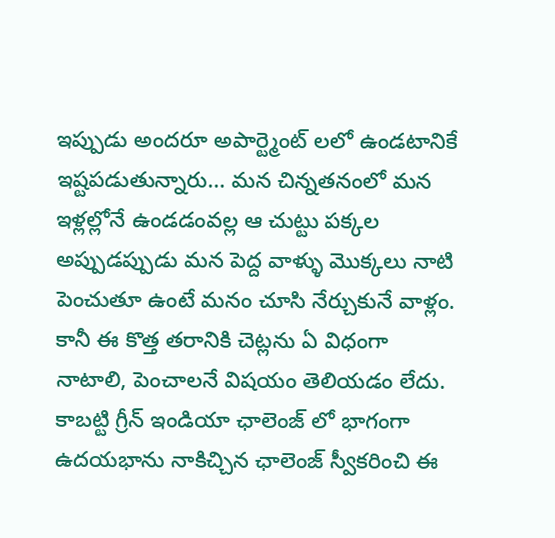ఇప్పుడు అందరూ అపార్ట్మెంట్ లలో ఉండటానికే ఇష్టపడుతున్నారు… మన చిన్నతనంలో మన ఇళ్లల్లోనే ఉండడంవల్ల ఆ చుట్టు పక్కల అప్పుడప్పుడు మన పెద్ద వాళ్ళు మొక్కలు నాటి పెంచుతూ ఉంటే మనం చూసి నేర్చుకునే వాళ్లం. కానీ ఈ కొత్త తరానికి చెట్లను ఏ విధంగా నాటాలి, పెంచాలనే విషయం తెలియడం లేదు. కాబట్టి గ్రీన్ ఇండియా ఛాలెంజ్ లో భాగంగా ఉదయభాను నాకిచ్చిన ఛాలెంజ్ స్వీకరించి ఈ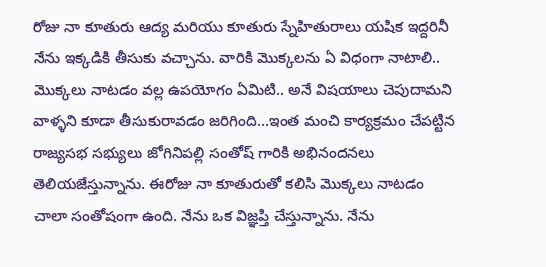రోజు నా కూతురు ఆద్య మరియు కూతురు స్నేహితురాలు యషిక ఇద్దరినీ నేను ఇక్కడికి తీసుకు వచ్చాను. వారికి మొక్కలను ఏ విధంగా నాటాలి.. మొక్కలు నాటడం వల్ల ఉపయోగం ఏమిటి.. అనే విషయాలు చెపుదామని వాళ్ళని కూడా తీసుకురావడం జరిగింది…ఇంత మంచి కార్యక్రమం చేపట్టిన రాజ్యసభ సభ్యులు జోగినిపల్లి సంతోష్ గారికి అభినందనలు తెలియజేస్తున్నాను. ఈరోజు నా కూతురుతో కలిసి మొక్కలు నాటడం చాలా సంతోషంగా ఉంది. నేను ఒక విజ్ఞప్తి చేస్తున్నాను. నేను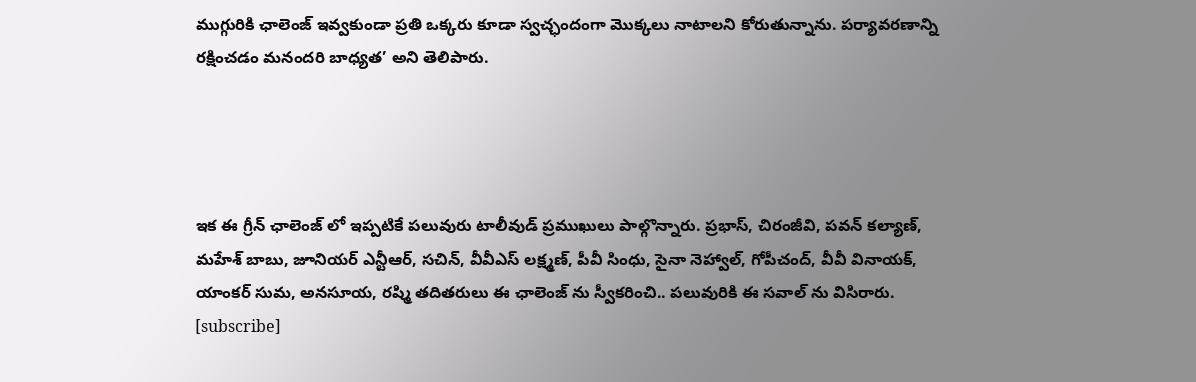ముగ్గురికి ఛాలెంజ్ ఇవ్వకుండా ప్రతి ఒక్కరు కూడా స్వచ్ఛందంగా మొక్కలు నాటాలని కోరుతున్నాను. పర్యావరణాన్ని రక్షించడం మనందరి బాధ్యత’ అని తెలిపారు.




ఇక ఈ గ్రీన్ ఛాలెంజ్ లో ఇప్పటికే పలువురు టాలీవుడ్ ప్రముఖులు పాల్గొన్నారు. ప్రభాస్, చిరంజీవి, పవన్ కల్యాణ్, మహేశ్ బాబు, జూనియర్ ఎన్టీఆర్, సచిన్, వీవీఎస్ లక్ష్మణ్, పీవీ సింధు, సైనా నెహ్వాల్, గోపీచంద్, వీవీ వినాయక్, యాంకర్ సుమ, అనసూయ, రష్మి తదితరులు ఈ ఛాలెంజ్ ను స్వీకరించి.. పలువురికి ఈ సవాల్ ను విసిరారు.
[subscribe]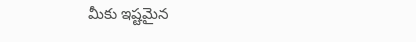మీకు ఇష్టమైన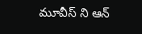మూవీస్ ని ఆన్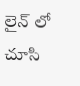లైన్ లో చూసి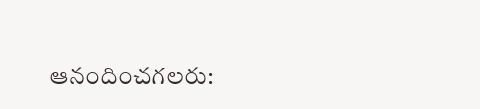ఆనందించగలరు: